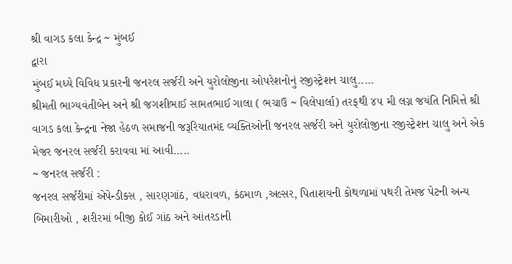શ્રી વાગડ કલા કેન્દ્ર ~ મુંબઈ
દ્વારા
મુંબઈ મધ્યે વિવિધ પ્રકારની જનરલ સર્જરી અને યુરોલોજીના ઓપરેશનોનું રજીસ્ટ્રેશન ચાલુ.....
શ્રીમતી ભાગ્યવંતીબેન અને શ્રી જગશીભાઈ સામતભાઈ ગાલા ( ભચાઉ ~ વિલેપાર્લા) તરફથી ૪૫ મી લગ્ન જયંતિ નિમિત્તે શ્રી વાગડ કલા કેન્દ્રના નેજા હેઠળ સમાજની જરૂરિયાતમંદ વ્યક્તિઓની જનરલ સર્જરી અને યુરોલોજીના રજીસ્ટ્રેશન ચાલુ અને એક મેજર જનરલ સર્જરી કરાવવા માં આવી.....
~ જનરલ સર્જરી :
જનરલ સર્જરીમાં એપેન્ડીકસ , સારણગાંઠ, વધરાવળ, કંઠમાળ ,અલ્સર, પિતાશયની કોથળામાં પથરી તેમજ પેટની અન્ય બિમારીઓ , શરીરમાં બીજી કોઈ ગાંઠ અને આંતરડાની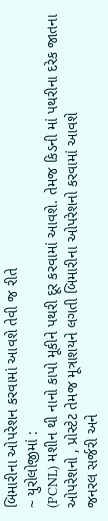બિમારીના ઓપરેશન કરવામાં આવશે તેવી જ રીતે
~ યુરોલોજીમાં :
(PCNL) મશીન થી નાનો કાપો મૂકીને પથરી દૂર કરવામાં આવશે. તેમજ કિડની માં પથરીના દરેક જાતના ઓપરેશનો , પ્રોસ્ટેટ તેમજ મૂત્રાશયને લગતી બિમારીના ઓપરેશનો કરવામાં આવશે
જનરલ સર્જરી અને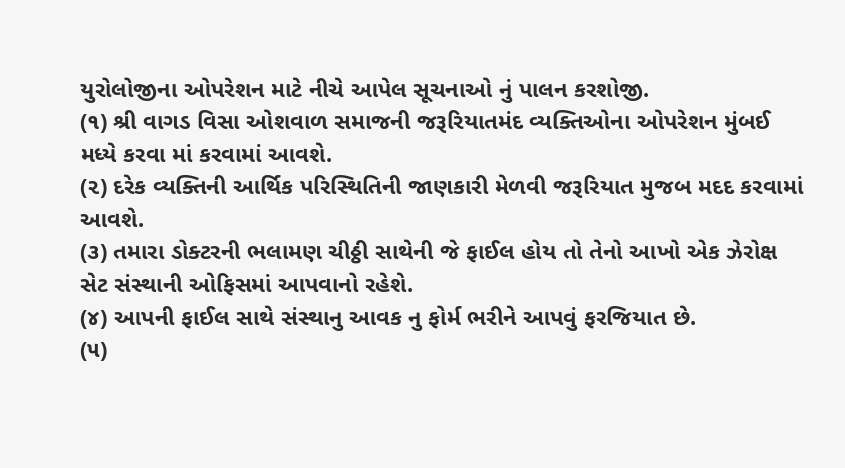યુરોલોજીના ઓપરેશન માટે નીચે આપેલ સૂચનાઓ નું પાલન કરશોજી.
(૧) શ્રી વાગડ વિસા ઓશવાળ સમાજની જરૂરિયાતમંદ વ્યક્તિઓના ઓપરેશન મુંબઈ મધ્યે કરવા માં કરવામાં આવશે.
(૨) દરેક વ્યક્તિની આર્થિક પરિસ્થિતિની જાણકારી મેળવી જરૂરિયાત મુજબ મદદ કરવામાં આવશે.
(૩) તમારા ડોક્ટરની ભલામણ ચીઠ્ઠી સાથેની જે ફાઈલ હોય તો તેનો આખો એક ઝેરોક્ષ સેટ સંસ્થાની ઓફિસમાં આપવાનો રહેશે.
(૪) આપની ફાઈલ સાથે સંસ્થાનુ આવક નુ ફોર્મ ભરીને આપવું ફરજિયાત છે.
(૫)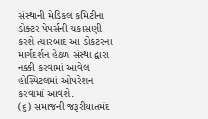સંસ્થાની મેડિકલ કમિટીના ડોક્ટર પેપર્સની ચકાસણી કરશે ત્યારબાદ આ ડોકટરના માર્ગદર્શન હેઠળ સંસ્થા દ્વારા નક્કી કરવામાં આવેલ હોસ્પિટલમાં ઓપરેશન કરવામાં આવશે.
(૬) સમાજની જરૂરીયાતમંદ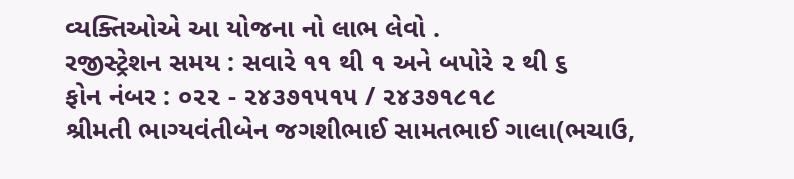વ્યક્તિઓએ આ યોજના નો લાભ લેવો .
રજીસ્ટ્રેશન સમય : સવારે ૧૧ થી ૧ અને બપોરે ૨ થી ૬
ફોન નંબર : ૦૨૨ - ૨૪૩૭૧૫૧૫ / ૨૪૩૭૧૮૧૮
શ્રીમતી ભાગ્યવંતીબેન જગશીભાઈ સામતભાઈ ગાલા(ભચાઉ,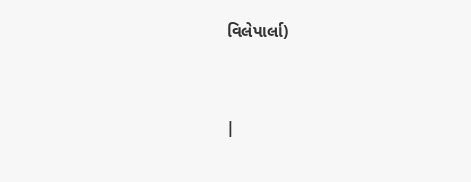વિલેપાર્લા)


|